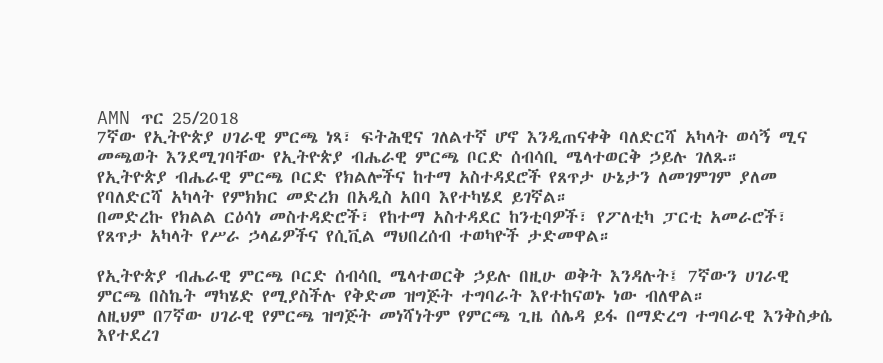AMN ጥር 25/2018
7ኛው የኢትዮጵያ ሀገራዊ ምርጫ ነጻ፣ ፍትሕዊና ገለልተኛ ሆኖ እንዲጠናቀቅ ባለድርሻ አካላት ወሳኝ ሚና መጫወት እንደሚገባቸው የኢትዮጵያ ብሔራዊ ምርጫ ቦርድ ሰብሳቢ ሜላተወርቅ ኃይሉ ገለጹ።
የኢትዮጵያ ብሔራዊ ምርጫ ቦርድ የክልሎችና ከተማ አስተዳደሮች የጸጥታ ሁኔታን ለመገምገም ያለመ የባለድርሻ አካላት የምክክር መድረክ በአዲስ አበባ እየተካሄደ ይገኛል።
በመድረኩ የክልል ርዕሳነ መስተዳድሮች፣ የከተማ አስተዳደር ከንቲባዎች፣ የፖለቲካ ፓርቲ አመራሮች፣ የጸጥታ አካላት የሥራ ኃላፊዎችና የሲቪል ማህበረሰብ ተወካዮች ታድመዋል።

የኢትዮጵያ ብሔራዊ ምርጫ ቦርድ ሰብሳቢ ሜላተወርቅ ኃይሉ በዚሁ ወቅት እንዳሉት፤ 7ኛውን ሀገራዊ ምርጫ በስኬት ማካሄድ የሚያስችሉ የቅድመ ዝግጅት ተግባራት እየተከናወኑ ነው ብለዋል።
ለዚህም በ7ኛው ሀገራዊ የምርጫ ዝግጅት መነሻነትም የምርጫ ጊዜ ሰሌዳ ይፋ በማድረግ ተግባራዊ እንቅስቃሴ እየተደረገ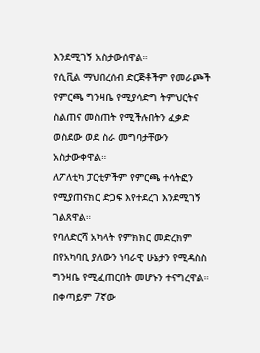እንደሚገኝ አስታውሰዋል።
የሲቪል ማህበረሰብ ድርጅቶችም የመራጮች የምርጫ ግንዛቤ የሚያሳድግ ትምህርትና ስልጠና መስጠት የሚችሉበትን ፈቃድ ወስደው ወደ ስራ መግባታቸውን አስታውቀዋል።
ለፖለቲካ ፓርቲዎችም የምርጫ ተሳትፎን የሚያጠናክር ድጋፍ እየተደረገ እንደሚገኝ ገልጸዋል።
የባለድርሻ አካላት የምክክር መድረክም በየአካባቢ ያለውን ነባራዊ ሁኔታን የሚዳስስ ግንዛቤ የሚፈጠርበት መሆኑን ተናግረዋል።
በቀጣይም 7ኛው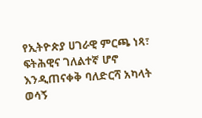የኢትዮጵያ ሀገራዊ ምርጫ ነጻ፣ ፍትሕዊና ገለልተኛ ሆኖ እንዲጠናቀቅ ባለድርሻ አካላት ወሳኝ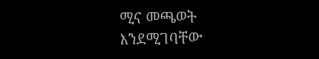ሚና መጫወት እንደሚገባቸው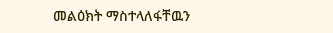መልዕክት ማስተላለፋቸዉን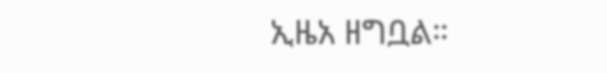ኢዜአ ዘግቧል።